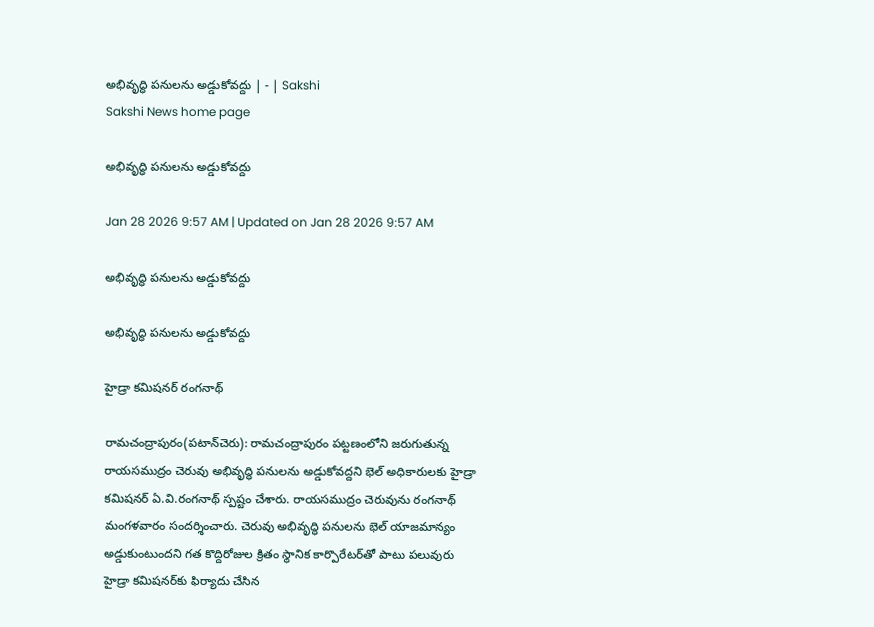అభివృద్ధి పనులను అడ్డుకోవద్దు | - | Sakshi
Sakshi News home page

అభివృద్ధి పనులను అడ్డుకోవద్దు

Jan 28 2026 9:57 AM | Updated on Jan 28 2026 9:57 AM

అభివృద్ధి పనులను అడ్డుకోవద్దు

అభివృద్ధి పనులను అడ్డుకోవద్దు

హైడ్రా కమిషనర్‌ రంగనాథ్‌

రామచంద్రాపురం(పటాన్‌చెరు): రామచంద్రాపురం పట్టణంలోని జరుగుతున్న రాయసముద్రం చెరువు అభివృద్ధి పనులను అడ్డుకోవద్దని భెల్‌ అధికారులకు హైడ్రా కమిషనర్‌ ఏ.వి.రంగనాథ్‌ స్పష్టం చేశారు. రాయసముద్రం చెరువును రంగనాథ్‌ మంగళవారం సందర్శించారు. చెరువు అభివృద్ధి పనులను భెల్‌ యాజమాన్యం అడ్డుకుంటుందని గత కొద్దిరోజుల క్రితం స్థానిక కార్పొరేటర్‌తో పాటు పలువురు హైడ్రా కమిషనర్‌కు ఫిర్యాదు చేసిన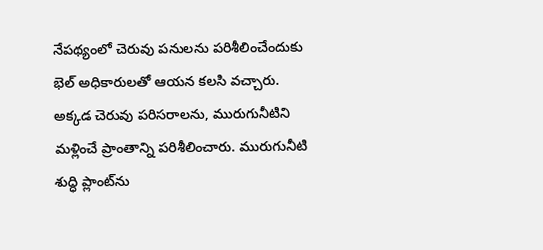నేపథ్యంలో చెరువు పనులను పరిశీలించేందుకు భెల్‌ అధికారులతో ఆయన కలసి వచ్చారు. అక్కడ చెరువు పరిసరాలను, మురుగునీటిని మళ్లించే ప్రాంతాన్ని పరిశీలించారు. మురుగునీటి శుద్ధి ప్లాంట్‌ను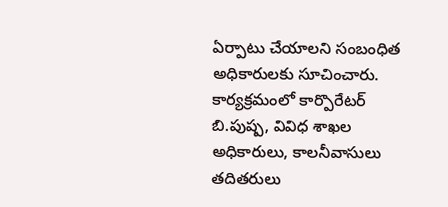ఏర్పాటు చేయాలని సంబంధిత అధికారులకు సూచించారు. కార్యక్రమంలో కార్పొరేటర్‌ బి.పుష్ప, వివిధ శాఖల అధికారులు, కాలనీవాసులు తదితరులు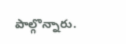పాల్గొన్నారు.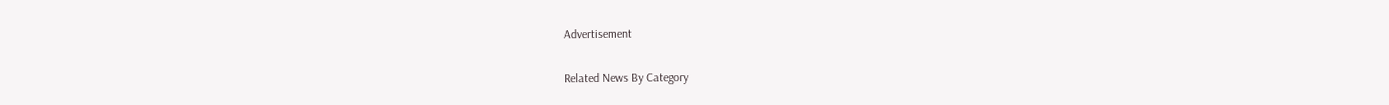Advertisement

Related News By Category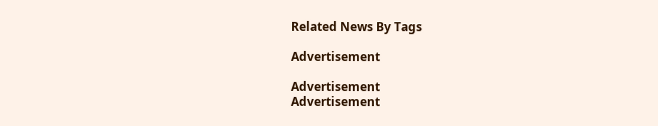Related News By Tags

Advertisement

Advertisement
Advertisement